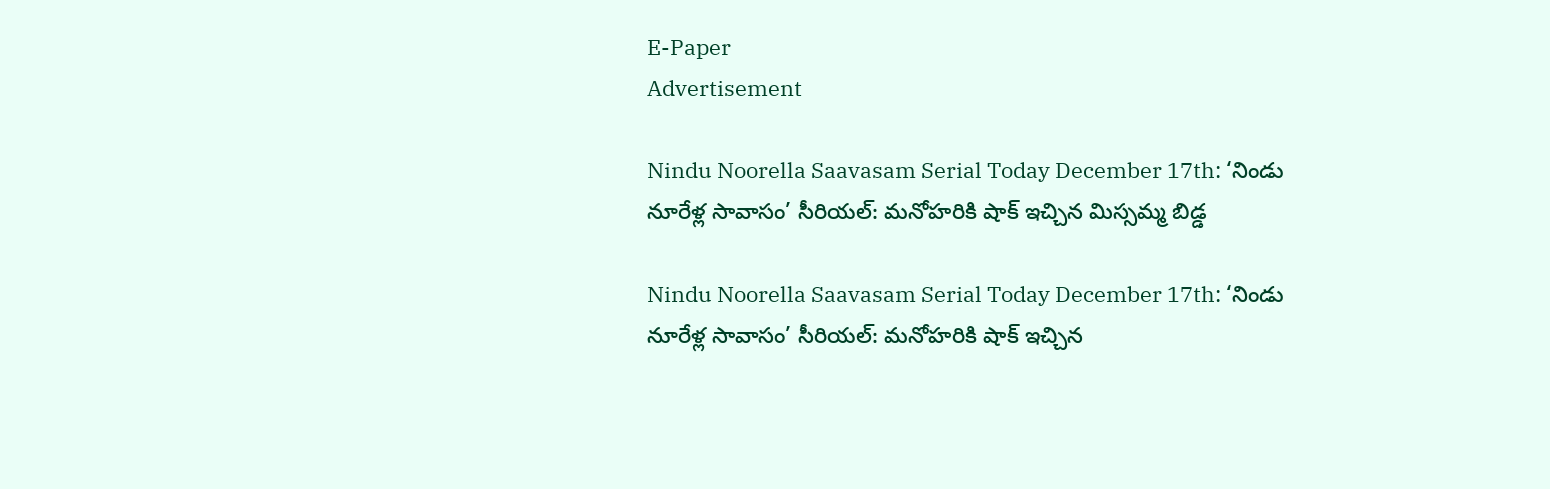E-Paper
Advertisement

Nindu Noorella Saavasam Serial Today December 17th: ‘నిండు నూరేళ్ల సావాసం’ సీరియల్‌: మనోహరికి షాక్‌ ఇచ్చిన మిస్సమ్మ బిడ్డ

Nindu Noorella Saavasam Serial Today December 17th: ‘నిండు నూరేళ్ల సావాసం’ సీరియల్‌: మనోహరికి షాక్‌ ఇచ్చిన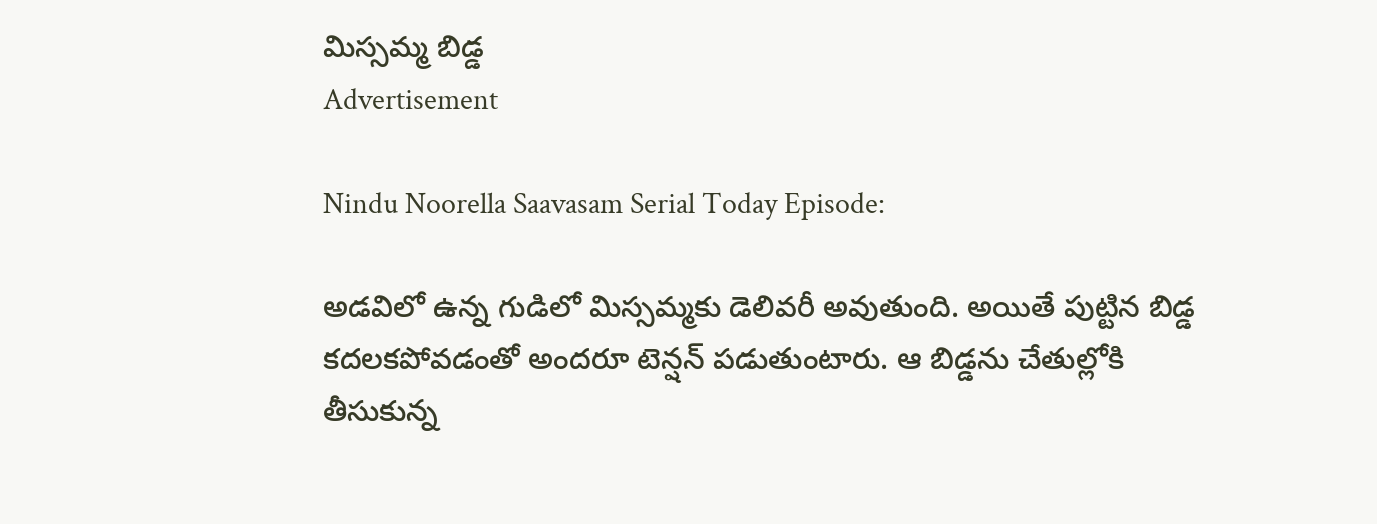మిస్సమ్మ బిడ్డ
Advertisement

Nindu Noorella Saavasam Serial Today Episode:

అడవిలో ఉన్న గుడిలో మిస్సమ్మకు డెలివరీ అవుతుంది. అయితే పుట్టిన బిడ్డ కదలకపోవడంతో అందరూ టెన్షన్‌ పడుతుంటారు. ఆ బిడ్డను చేతుల్లోకి తీసుకున్న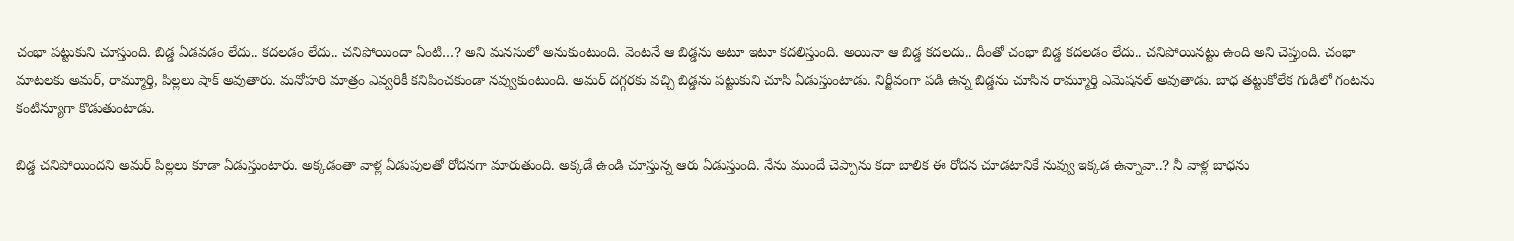చంభా పట్టుకుని చూస్తుంది. బిడ్డ ఏడవడం లేదు.. కదలడం లేదు.. చనిపోయిందా ఏంటి…? అని మనసులో అనుకుంటుంది. వెంటనే ఆ బిడ్డను అటూ ఇటూ కదలిస్తుంది. అయినా ఆ బిడ్డ కదలదు.. దీంతో చంభా బిడ్డ కదలడం లేదు.. చనిపోయినట్టు ఉంది అని చెప్తుంది. చంభా మాటలకు అమర్‌, రామ్మూర్తి, పిల్లలు షాక్‌ అవుతారు. మనోహరి మాత్రం ఎవ్వరికీ కనిపించకుండా నవ్వుకుంటుంది. అమర్‌ దగ్గరకు వచ్చి బిడ్డను పట్టుకుని చూసి ఏడుస్తుంటాడు. నిర్జీవంగా పడి ఉన్న బిడ్డను చూసిన రామ్మూర్తి ఎమెషనల్‌ అవుతాడు. బాధ తట్టుకోలేక గుడిలో గంటను కంటిన్యూగా కొడుతుంటాడు.

బిడ్డ చనిపోయిందని అమర్‌ పిల్లలు కూడా ఏడుస్తుంటారు. అక్కడంతా వాళ్ల ఏడుపులతో రోదనగా మారుతుంది. అక్కడే ఉండి చూస్తున్న ఆరు ఏడుస్తుంది. నేను ముందే చెప్పాను కదా బాలిక ఈ రోదన చూడటానికే నువ్వు ఇక్కడ ఉన్నావా..? నీ వాళ్ల బాధను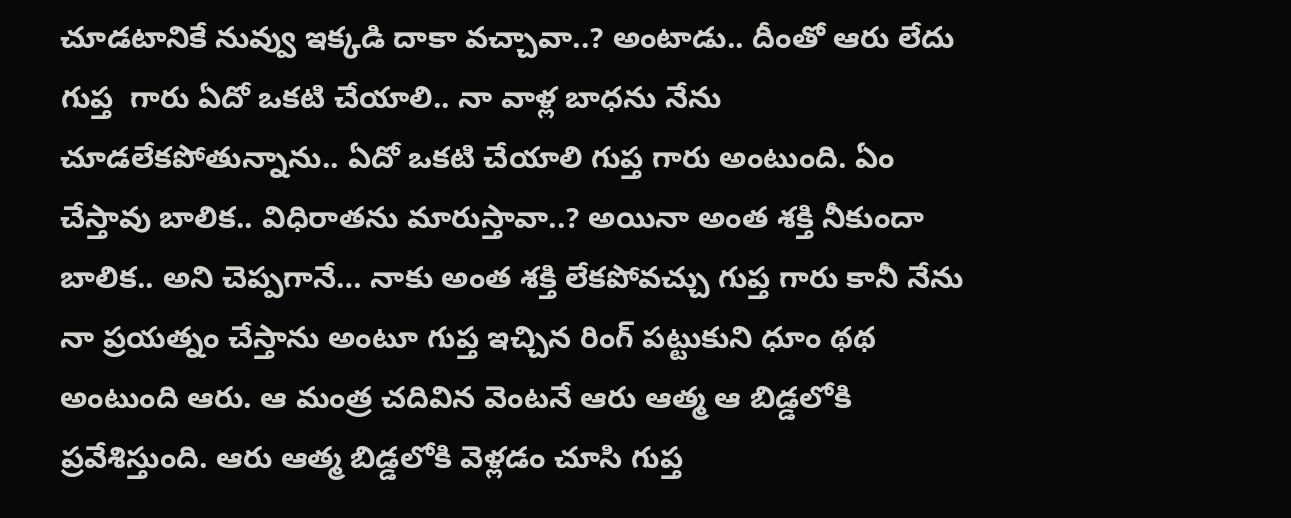చూడటానికే నువ్వు ఇక్కడి దాకా వచ్చావా..? అంటాడు.. దీంతో ఆరు లేదు గుప్త  గారు ఏదో ఒకటి చేయాలి.. నా వాళ్ల బాధను నేను చూడలేకపోతున్నాను.. ఏదో ఒకటి చేయాలి గుప్త గారు అంటుంది. ఏం చేస్తావు బాలిక.. విధిరాతను మారుస్తావా..? అయినా అంత శక్తి నీకుందా బాలిక.. అని చెప్పగానే… నాకు అంత శక్తి లేకపోవచ్చు గుప్త గారు కానీ నేను నా ప్రయత్నం చేస్తాను అంటూ గుప్త ఇచ్చిన రింగ్‌ పట్టుకుని ధూం థథ అంటుంది ఆరు. ఆ మంత్ర చదివిన వెంటనే ఆరు ఆత్మ ఆ బిడ్డలోకి ప్రవేశిస్తుంది. ఆరు ఆత్మ బిడ్డలోకి వెళ్లడం చూసి గుప్త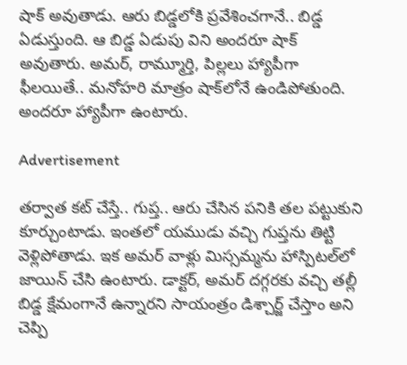షాక్‌ అవుతాడు. ఆరు బిడ్డలోకి ప్రవేశించగానే.. బిడ్డ ఏడుస్తుంది. ఆ బిడ్డ ఏడుపు విని అందరూ షాక్‌ అవుతారు. అమర్‌, రామ్మూర్తి, పిల్లలు హ్యాపీగా ఫీలయితే.. మనోహరి మాత్రం షాక్‌లోనే ఉండిపోతుంది. అందరూ హ్యాపీగా ఉంటారు.

Advertisement

తర్వాత కట్‌ చేస్తే.. గుప్త.. ఆరు చేసిన పనికి తల పట్టుకుని కూర్చుంటాడు. ఇంతలో యముడు వచ్చి గుప్తను తిట్టి వెళ్లిపోతాడు. ఇక అమర్ వాళ్లు మిస్సమ్మను హాస్పిటల్‌లో జాయిన్‌ చేసి ఉంటారు. డాక్టర్‌, అమర్‌ దగ్గరకు వచ్చి తల్లీ బిడ్డ క్షేమంగానే ఉన్నారని సాయంత్రం డిశ్చార్జ్‌ చేస్తాం అని చెప్పి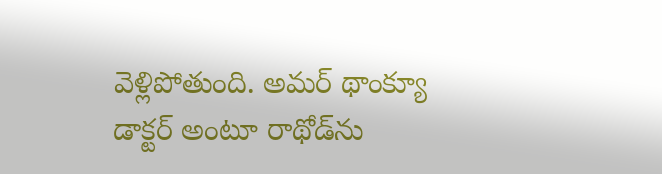వెళ్లిపోతుంది. అమర్‌ థాంక్యూ డాక్టర్‌ అంటూ రాథోడ్‌ను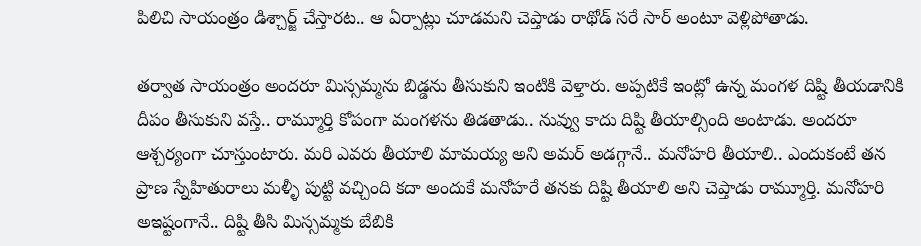పిలిచి సాయంత్రం డిశ్చార్జ్‌ చేస్తారట.. ఆ ఏర్పాట్లు చూడమని చెప్తాడు రాథోడ్‌ సరే సార్‌ అంటూ వెళ్లిపోతాడు.

తర్వాత సాయంత్రం అందరూ మిస్సమ్మను బిడ్డను తీసుకుని ఇంటికి వెళ్తారు. అప్పటికే ఇంట్లో ఉన్న మంగళ దిష్టి తీయడానికి దీపం తీసుకుని వస్తే.. రామ్మూర్తి కోపంగా మంగళను తిడతాడు.. నువ్వు కాదు దిష్టి తీయాల్సింది అంటాడు. అందరూ ఆశ్చర్యంగా చూస్తుంటారు. మరి ఎవరు తీయాలి మామయ్య అని అమర్‌ అడగ్గానే.. మనోహరి తీయాలి.. ఎందుకంటే తన ప్రాణ స్నేహితురాలు మళ్ళీ పుట్టి వచ్చింది కదా అందుకే మనోహరే తనకు దిష్టి తీయాలి అని చెప్తాడు రామ్మూర్తి. మనోహరి అఇష్టంగానే.. దిష్టి తీసి మిస్సమ్మకు బేబికి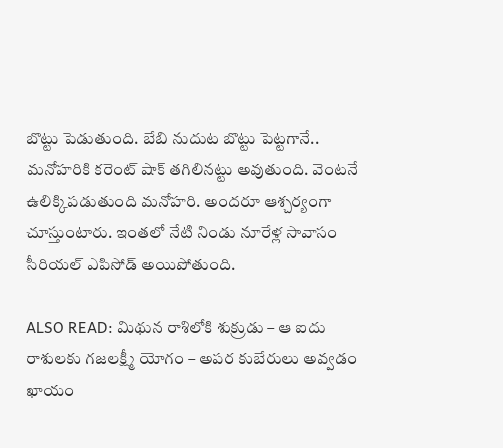బొట్టు పెడుతుంది. బేబి నుదుట బొట్టు పెట్టగానే.. మనోహరికి కరెంట్‌ షాక్‌ తగిలినట్టు అవుతుంది. వెంటనే ఉలిక్కిపడుతుంది మనోహరి. అందరూ ఆశ్చర్యంగా చూస్తుంటారు. ఇంతలో నేటి నిండు నూరేళ్ల సావాసం సీరియల్ ఎపిసోడ్‌ అయిపోతుంది.

ALSO READ: మిథున రాశిలోకి శుక్రుడు – ఆ ఐదు రాశులకు గజలక్ష్మీ యోగం – అపర కుబేరులు అవ్వడం ఖాయం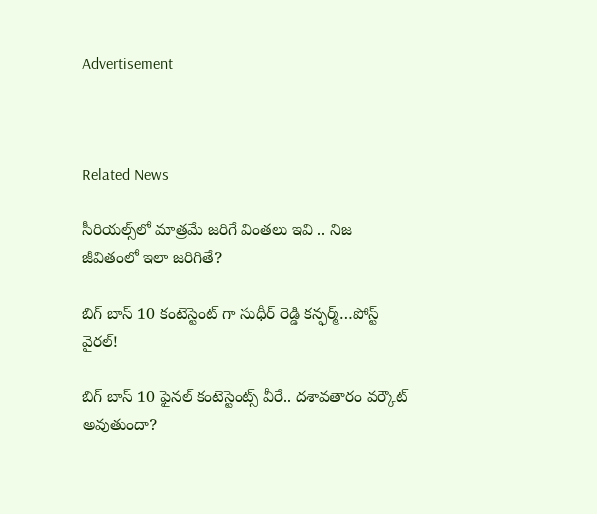Advertisement



Related News

సీరియల్స్‌లో మాత్రమే జరిగే వింతలు ఇవి .. నిజ జీవితంలో ఇలా జరిగితే?

బిగ్ బాస్ 10 కంటెస్టెంట్ గా సుధీర్ రెడ్డి కన్ఫర్మ్…పోస్ట్ వైరల్!

బిగ్ బాస్ 10 ఫైనల్ కంటెస్టెంట్స్ వీరే.. దశావతారం వర్కౌట్ అవుతుందా?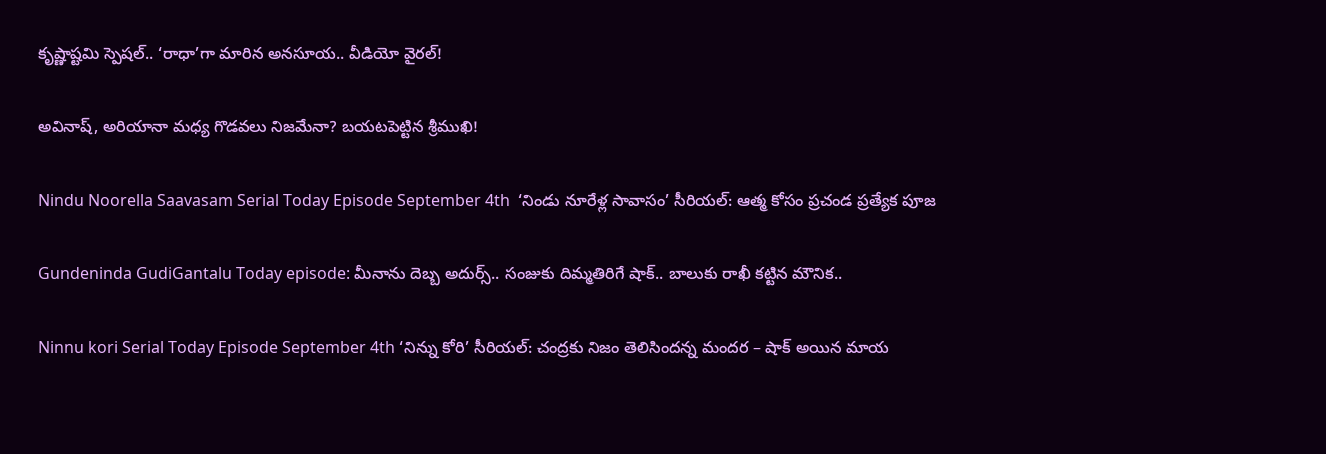కృష్ణాష్టమి స్పెషల్.. ‘రాధా’గా మారిన అనసూయ.. వీడియో వైరల్!

అవినాష్, అరియానా మధ్య గొడవలు నిజమేనా? బయటపెట్టిన శ్రీముఖి!

Nindu Noorella Saavasam Serial Today Episode September 4th  ‘నిండు నూరేళ్ల సావాసం’ సీరియల్‌: ఆత్మ కోసం ప్రచండ ప్రత్యేక పూజ

Gundeninda GudiGantalu Today episode: మీనాను దెబ్బ అదుర్స్.. సంజుకు దిమ్మతిరిగే షాక్.. బాలుకు రాఖీ కట్టిన మౌనిక..

Ninnu kori Serial Today Episode September 4th ‘నిన్ను కోరి’ సీరియల్‌: చంద్రకు నిజం తెలిసిందన్న మందర – షాక్‌ అయిన మాయ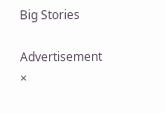Big Stories

Advertisement
×